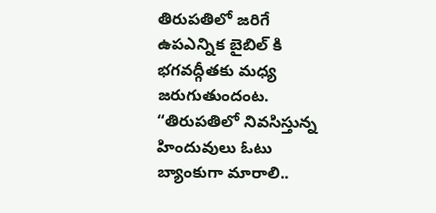తిరుపతిలో జరిగే ఉపఎన్నిక బైబిల్ కి భగవద్గీతకు మధ్య జరుగుతుందంట. “తిరుపతిలో నివసిస్తున్న హిందువులు ఓటు బ్యాంకుగా మారాలి..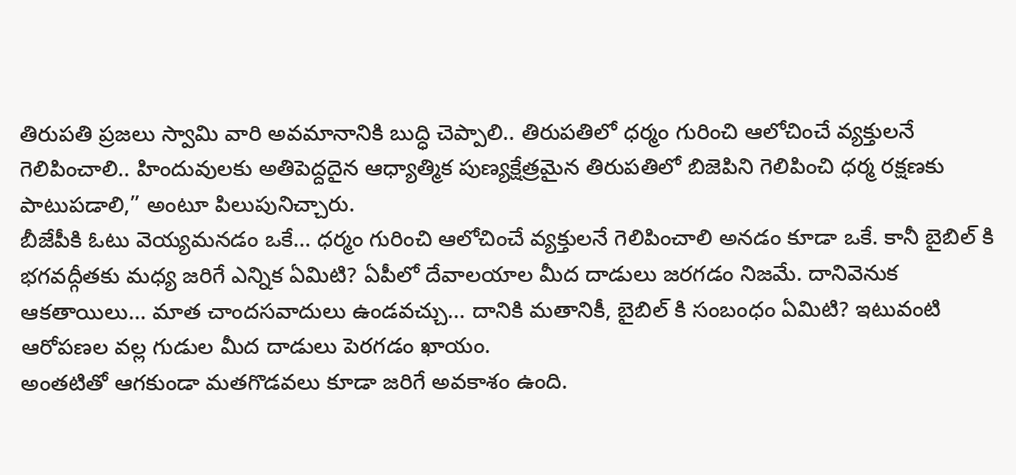తిరుపతి ప్రజలు స్వామి వారి అవమానానికి బుద్ధి చెప్పాలి.. తిరుపతిలో ధర్మం గురించి ఆలోచించే వ్యక్తులనే గెలిపించాలి.. హిందువులకు అతిపెద్దదైన ఆధ్యాత్మిక పుణ్యక్షేత్రమైన తిరుపతిలో బిజెపిని గెలిపించి ధర్మ రక్షణకు పాటుపడాలి,” అంటూ పిలుపునిచ్చారు.
బీజేపీకి ఓటు వెయ్యమనడం ఒకే… ధర్మం గురించి ఆలోచించే వ్యక్తులనే గెలిపించాలి అనడం కూడా ఒకే. కానీ బైబిల్ కి భగవద్గీతకు మధ్య జరిగే ఎన్నిక ఏమిటి? ఏపీలో దేవాలయాల మీద దాడులు జరగడం నిజమే. దానివెనుక ఆకతాయిలు… మాత చాందసవాదులు ఉండవచ్చు… దానికి మతానికీ, బైబిల్ కి సంబంధం ఏమిటి? ఇటువంటి ఆరోపణల వల్ల గుడుల మీద దాడులు పెరగడం ఖాయం.
అంతటితో ఆగకుండా మతగొడవలు కూడా జరిగే అవకాశం ఉంది.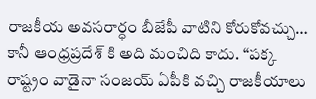రాజకీయ అవసరార్ధం బీజేపీ వాటిని కోరుకోవచ్చు… కానీ ఆంధ్రప్రదేశ్ కి అది మంచిది కాదు. “పక్క రాష్ట్రం వాడైనా సంజయ్ ఏపీకి వచ్చి రాజకీయాలు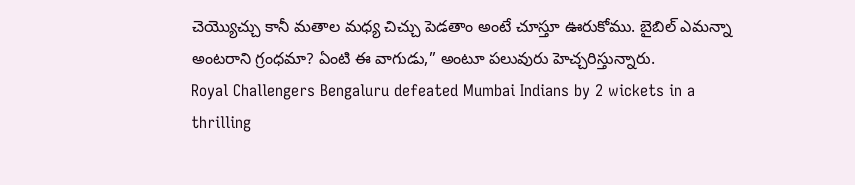చెయ్యొచ్చు కానీ మతాల మధ్య చిచ్చు పెడతాం అంటే చూస్తూ ఊరుకోము. బైబిల్ ఎమన్నా అంటరాని గ్రంధమా? ఏంటి ఈ వాగుడు,” అంటూ పలువురు హెచ్చరిస్తున్నారు.
Royal Challengers Bengaluru defeated Mumbai Indians by 2 wickets in a thrilling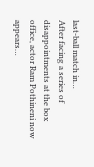last-ball match in…
After facing a series of disappointments at the box office, actor Ram Pothineni now appears…